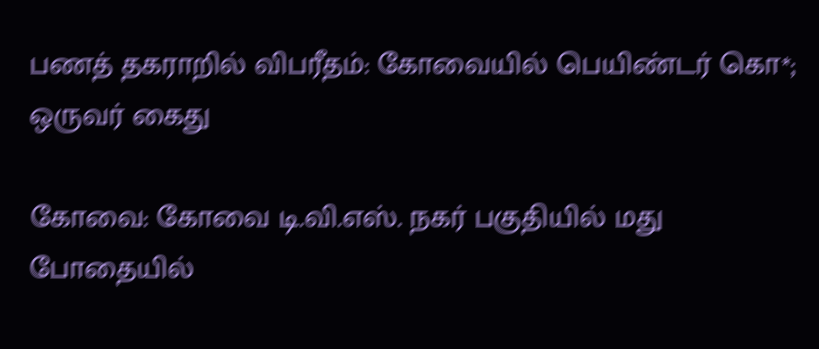பணத் தகராறில் விபரீதம்: கோவையில் பெயிண்டர் கொ*; ஒருவர் கைது

கோவை: கோவை டி.வி.எஸ். நகர் பகுதியில் மது போதையில்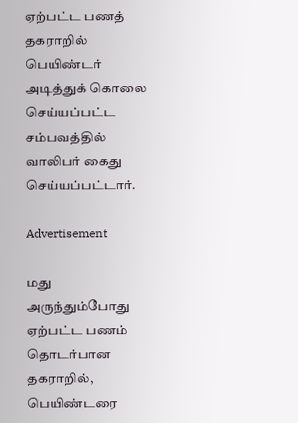ஏற்பட்ட பணத் தகராறில் பெயிண்டர் அடித்துக் கொலை செய்யப்பட்ட சம்பவத்தில் வாலிபர் கைது செய்யப்பட்டார்.

Advertisement

மது அருந்தும்போது ஏற்பட்ட பணம் தொடர்பான தகராறில், பெயிண்டரை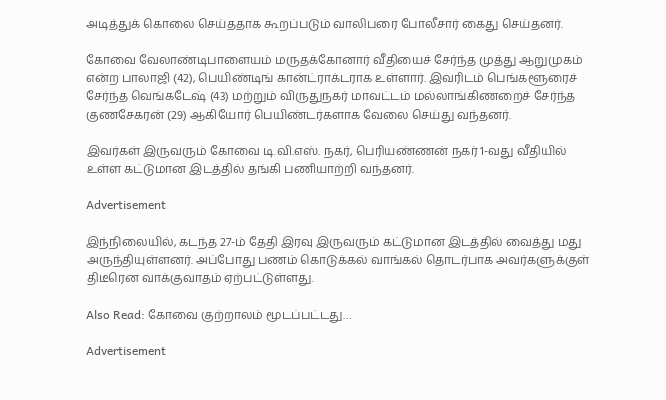அடித்துக் கொலை செய்ததாக கூறப்படும் வாலிபரை போலீசார் கைது செய்தனர்.

கோவை வேலாண்டிபாளையம் மருதக்கோனார் வீதியைச் சேர்ந்த முத்து ஆறுமுகம் என்ற பாலாஜி (42), பெயிண்டிங் கான்ட்ராக்டராக உள்ளார். இவரிடம் பெங்களூரைச் சேர்ந்த வெங்கடேஷ் (43) மற்றும் விருதுநகர் மாவட்டம் மல்லாங்கிணறைச் சேர்ந்த குணசேகரன் (29) ஆகியோர் பெயிண்டர்களாக வேலை செய்து வந்தனர்.

இவர்கள் இருவரும் கோவை டி.வி.எஸ். நகர், பெரியண்ணன் நகர் 1-வது வீதியில் உள்ள கட்டுமான இடத்தில் தங்கி பணியாற்றி வந்தனர்.

Advertisement

இந்நிலையில், கடந்த 27-ம் தேதி இரவு இருவரும் கட்டுமான இடத்தில் வைத்து மது அருந்தியுள்ளனர். அப்போது பணம் கொடுக்கல் வாங்கல் தொடர்பாக அவர்களுக்குள் திடீரென வாக்குவாதம் ஏற்பட்டுள்ளது.

Also Read: கோவை குற்றாலம் மூடப்பட்டது…

Advertisement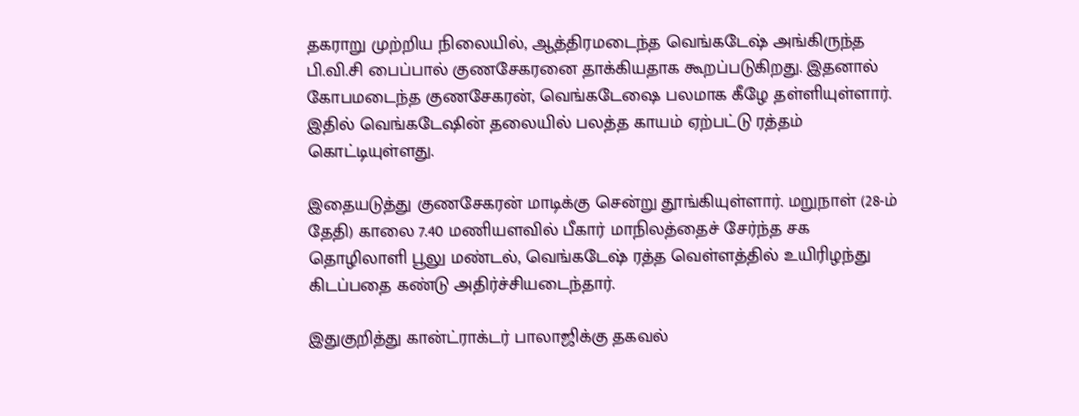தகராறு முற்றிய நிலையில், ஆத்திரமடைந்த வெங்கடேஷ் அங்கிருந்த பி.வி.சி பைப்பால் குணசேகரனை தாக்கியதாக கூறப்படுகிறது. இதனால் கோபமடைந்த குணசேகரன், வெங்கடேஷை பலமாக கீழே தள்ளியுள்ளார். இதில் வெங்கடேஷின் தலையில் பலத்த காயம் ஏற்பட்டு ரத்தம் கொட்டியுள்ளது.

இதையடுத்து குணசேகரன் மாடிக்கு சென்று தூங்கியுள்ளார். மறுநாள் (28-ம் தேதி) காலை 7.40 மணியளவில் பீகார் மாநிலத்தைச் சேர்ந்த சக தொழிலாளி பூலு மண்டல், வெங்கடேஷ் ரத்த வெள்ளத்தில் உயிரிழந்து கிடப்பதை கண்டு அதிர்ச்சியடைந்தார்.

இதுகுறித்து கான்ட்ராக்டர் பாலாஜிக்கு தகவல்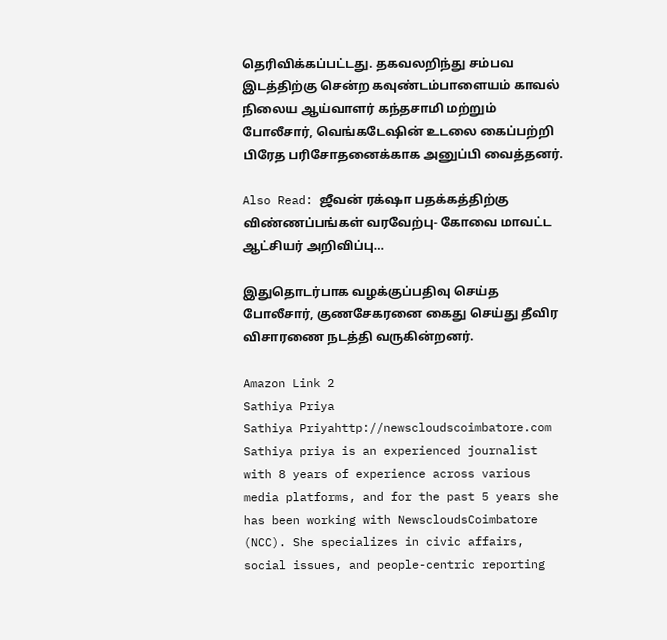தெரிவிக்கப்பட்டது. தகவலறிந்து சம்பவ இடத்திற்கு சென்ற கவுண்டம்பாளையம் காவல் நிலைய ஆய்வாளர் கந்தசாமி மற்றும் போலீசார், வெங்கடேஷின் உடலை கைப்பற்றி பிரேத பரிசோதனைக்காக அனுப்பி வைத்தனர்.

Also Read: ஜீவன் ரக்‌ஷா பதக்கத்திற்கு விண்ணப்பங்கள் வரவேற்பு- கோவை மாவட்ட ஆட்சியர் அறிவிப்பு…

இதுதொடர்பாக வழக்குப்பதிவு செய்த போலீசார், குணசேகரனை கைது செய்து தீவிர விசாரணை நடத்தி வருகின்றனர்.

Amazon Link 2
Sathiya Priya
Sathiya Priyahttp://newscloudscoimbatore.com
Sathiya priya is an experienced journalist with 8 years of experience across various media platforms, and for the past 5 years she has been working with NewscloudsCoimbatore (NCC). She specializes in civic affairs, social issues, and people-centric reporting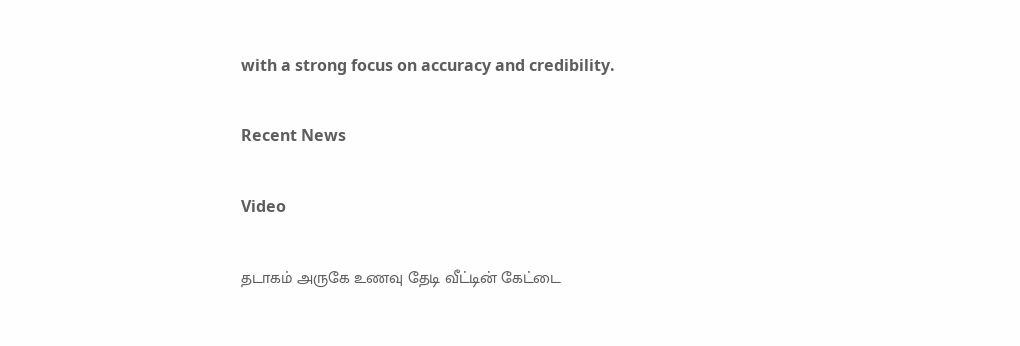with a strong focus on accuracy and credibility.

Recent News

Video

தடாகம் அருகே உணவு தேடி வீட்டின் கேட்டை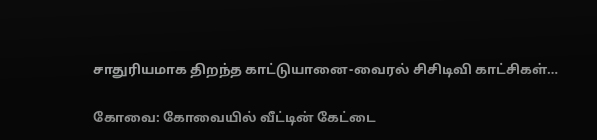சாதுரியமாக திறந்த காட்டுயானை-வைரல் சிசிடிவி காட்சிகள்…

கோவை: கோவையில் வீட்டின் கேட்டை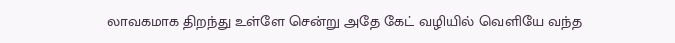லாவகமாக திறந்து உள்ளே சென்று அதே கேட் வழியில் வெளியே வந்த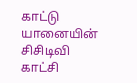காட்டு யானையின் சிசிடிவி காட்சி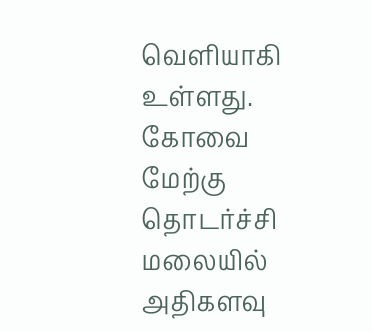வெளியாகி உள்ளது. கோவை மேற்கு தொடர்ச்சி மலையில் அதிகளவு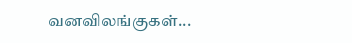வனவிலங்குகள்...